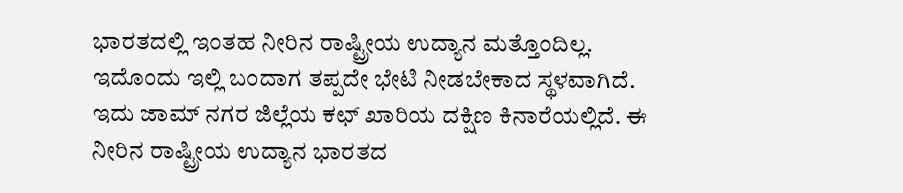ಭಾರತದಲ್ಲಿ ಇಂತಹ ನೀರಿನ ರಾಷ್ಟ್ರೀಯ ಉದ್ಯಾನ ಮತ್ತೊಂದಿಲ್ಲ. ಇದೊಂದು ಇಲ್ಲಿ ಬಂದಾಗ ತಪ್ಪದೇ ಭೇಟಿ ನೀಡಬೇಕಾದ ಸ್ಥಳವಾಗಿದೆ. ಇದು ಜಾಮ್ ನಗರ ಜಿಲ್ಲೆಯ ಕಛ್ ಖಾರಿಯ ದಕ್ಷಿಣ ಕಿನಾರೆಯಲ್ಲಿದೆ. ಈ ನೀರಿನ ರಾಷ್ಟ್ರೀಯ ಉದ್ಯಾನ ಭಾರತದ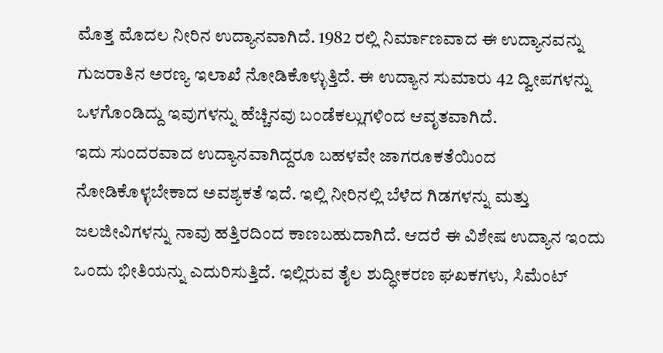ಮೊತ್ತ ಮೊದಲ ನೀರಿನ ಉದ್ಯಾನವಾಗಿದೆ. 1982 ರಲ್ಲಿ ನಿರ್ಮಾಣವಾದ ಈ ಉದ್ಯಾನವನ್ನು ಗುಜರಾತಿನ ಅರಣ್ಯ ಇಲಾಖೆ ನೋಡಿಕೊಳ್ಳುತ್ತಿದೆ. ಈ ಉದ್ಯಾನ ಸುಮಾರು 42 ದ್ವೀಪಗಳನ್ನು ಒಳಗೊಂಡಿದ್ದು ಇವುಗಳನ್ನು ಹೆಚ್ಚಿನವು ಬಂಡೆಕಲ್ಲುಗಳಿಂದ ಆವೃತವಾಗಿದೆ.
ಇದು ಸುಂದರವಾದ ಉದ್ಯಾನವಾಗಿದ್ದರೂ ಬಹಳವೇ ಜಾಗರೂಕತೆಯಿಂದ ನೋಡಿಕೊಳ್ಳಬೇಕಾದ ಅವಶ್ಯಕತೆ ಇದೆ. ಇಲ್ಲಿ ನೀರಿನಲ್ಲಿ ಬೆಳೆದ ಗಿಡಗಳನ್ನು ಮತ್ತು ಜಲಜೀವಿಗಳನ್ನು ನಾವು ಹತ್ತಿರದಿಂದ ಕಾಣಬಹುದಾಗಿದೆ. ಆದರೆ ಈ ವಿಶೇಷ ಉದ್ಯಾನ ಇಂದು ಒಂದು ಭೀತಿಯನ್ನು ಎದುರಿಸುತ್ತಿದೆ. ಇಲ್ಲಿರುವ ತೈಲ ಶುದ್ಧೀಕರಣ ಘಖಕಗಳು, ಸಿಮೆಂಟ್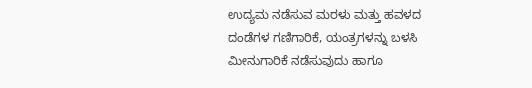ಉದ್ಯಮ ನಡೆಸುವ ಮರಳು ಮತ್ತು ಹವಳದ ದಂಡೆಗಳ ಗಣಿಗಾರಿಕೆ, ಯಂತ್ರಗಳನ್ನು ಬಳಸಿ ಮೀನುಗಾರಿಕೆ ನಡೆಸುವುದು ಹಾಗೂ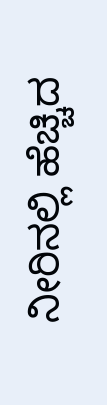ನೀರಿನಲ್ಲಿ ಹೆಚ್ಚಿದ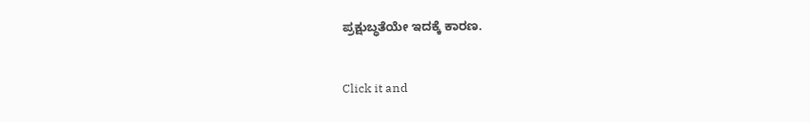ಪ್ರಕ್ಷುಬ್ಧತೆಯೇ ಇದಕ್ಕೆ ಕಾರಣ.


Click it and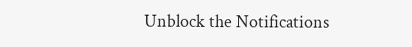Unblock the Notifications